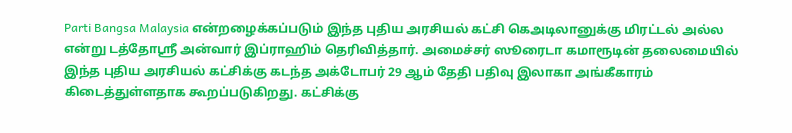Parti Bangsa Malaysia என்றழைக்கப்படும் இந்த புதிய அரசியல் கட்சி கெஅடிலானுக்கு மிரட்டல் அல்ல என்று டத்தோஸ்ரீ அன்வார் இப்ராஹிம் தெரிவித்தார். அமைச்சர் ஸூரைடா கமாரூடின் தலைமையில் இந்த புதிய அரசியல் கட்சிக்கு கடந்த அக்டோபர் 29 ஆம் தேதி பதிவு இலாகா அங்கீகாரம் கிடைத்துள்ளதாக கூறப்படுகிறது. கட்சிக்கு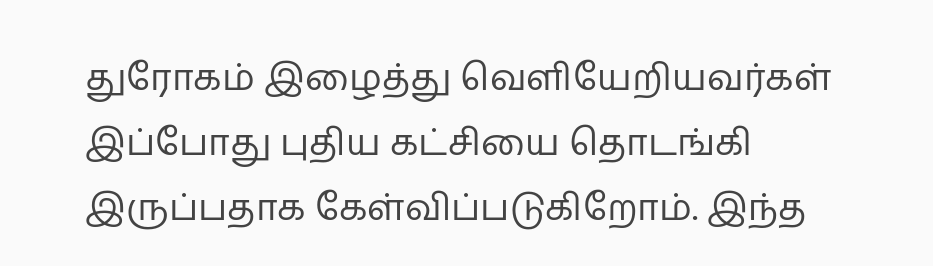துரோகம் இழைத்து வெளியேறியவர்கள் இப்போது புதிய கட்சியை தொடங்கி இருப்பதாக கேள்விப்படுகிறோம். இந்த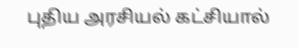புதிய அரசியல் கட்சியால்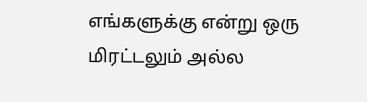எங்களுக்கு என்று ஒரு மிரட்டலும் அல்ல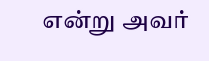என்று அவர்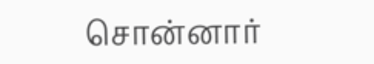சொன்னார்